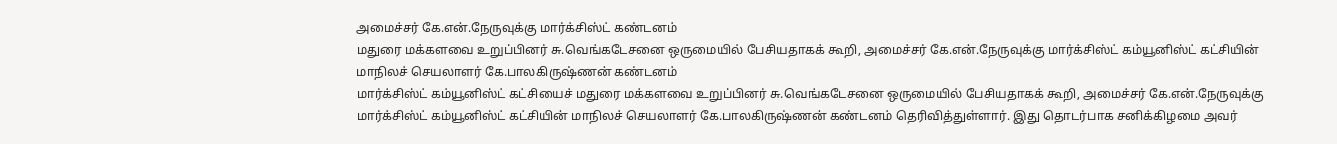அமைச்சர் கே.என்.நேருவுக்கு மார்க்சிஸ்ட் கண்டனம்
மதுரை மக்களவை உறுப்பினர் சு.வெங்கடேசனை ஒருமையில் பேசியதாகக் கூறி, அமைச்சர் கே.என்.நேருவுக்கு மார்க்சிஸ்ட் கம்யூனிஸ்ட் கட்சியின் மாநிலச் செயலாளர் கே.பாலகிருஷ்ணன் கண்டனம்
மார்க்சிஸ்ட் கம்யூனிஸ்ட் கட்சியைச் மதுரை மக்களவை உறுப்பினர் சு.வெங்கடேசனை ஒருமையில் பேசியதாகக் கூறி, அமைச்சர் கே.என்.நேருவுக்கு மார்க்சிஸ்ட் கம்யூனிஸ்ட் கட்சியின் மாநிலச் செயலாளர் கே.பாலகிருஷ்ணன் கண்டனம் தெரிவித்துள்ளார். இது தொடர்பாக சனிக்கிழமை அவர்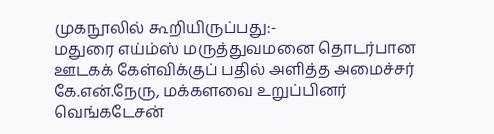முகநூலில் கூறியிருப்பது:-
மதுரை எய்ம்ஸ் மருத்துவமனை தொடர்பான ஊடகக் கேள்விக்குப் பதில் அளித்த அமைச்சர் கே.என்.நேரு, மக்களவை உறுப்பினர் வெங்கடேசன்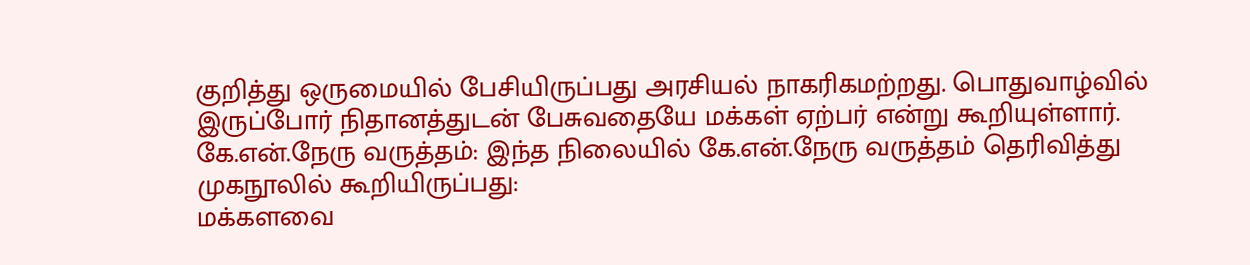குறித்து ஒருமையில் பேசியிருப்பது அரசியல் நாகரிகமற்றது. பொதுவாழ்வில் இருப்போர் நிதானத்துடன் பேசுவதையே மக்கள் ஏற்பர் என்று கூறியுள்ளார்.
கே.என்.நேரு வருத்தம்: இந்த நிலையில் கே.என்.நேரு வருத்தம் தெரிவித்து முகநூலில் கூறியிருப்பது:
மக்களவை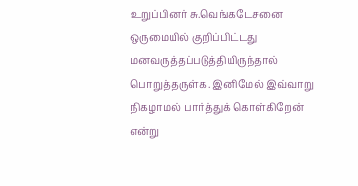உறுப்பினர் சு.வெங்கடேசனை ஒருமையில் குறிப்பிட்டது மனவருத்தப்படுத்தியிருந்தால் பொறுத்தருள்க. இனிமேல் இவ்வாறு நிகழாமல் பார்த்துக் கொள்கிறேன் என்று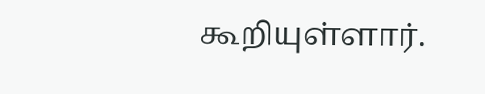கூறியுள்ளார்.